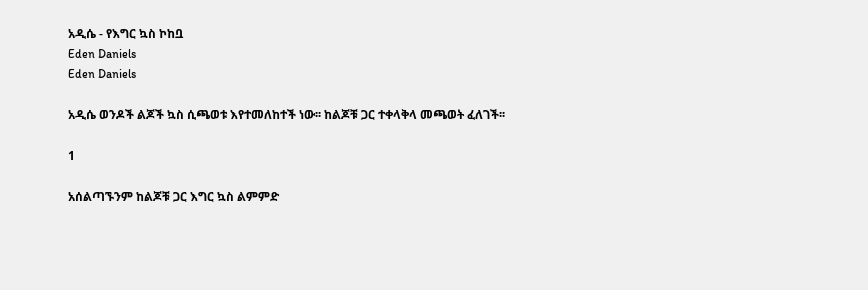አዲሴ - የእግር ኳስ ኮከቧ
Eden Daniels
Eden Daniels

አዲሴ ወንዶች ልጆች ኳስ ሲጫወቱ እየተመለከተች ነው፡፡ ከልጆቹ ጋር ተቀላቅላ መጫወት ፈለገች፡፡

1

አሰልጣኙንም ከልጆቹ ጋር እግር ኳስ ልምምድ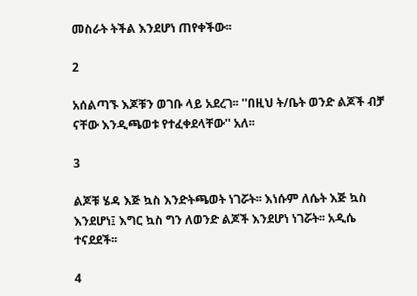መስራት ትችል እንደሆነ ጠየቀችው፡፡

2

አሰልጣኙ እጆቹን ወገቡ ላይ አደረገ፡፡ ''በዚህ ት/ቤት ወንድ ልጆች ብቻ ናቸው እንዲጫወቱ የተፈቀደላቸው'' አለ፡፡

3

ልጆቹ ሄዳ እጅ ኳስ እንድትጫወት ነገሯት፡፡ እነሱም ለሴት እጅ ኳስ እንደሆነ፤ እግር ኳስ ግን ለወንድ ልጆች እንደሆነ ነገሯት፡፡ አዲሴ ተናደደች፡፡

4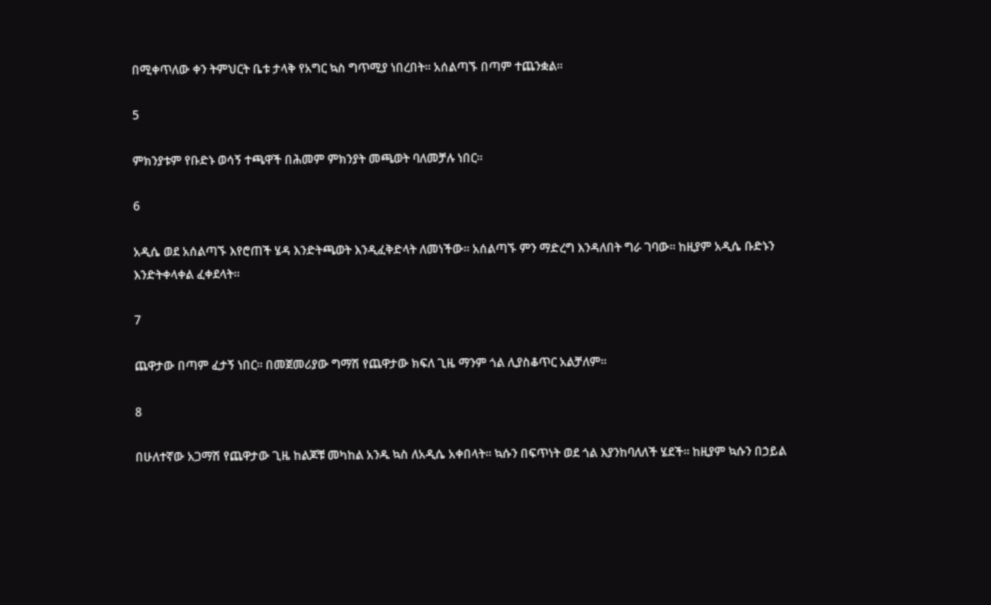በሚቀጥለው ቀን ትምህርት ቤቱ ታላቅ የአግር ኳስ ግጥሚያ ነበረበት፡፡ አሰልጣኙ በጣም ተጨንቋል፡፡

5

ምክንያቱም የቡድኑ ወሳኝ ተጫዋች በሕመም ምክንያት መጫወት ባለመቻሉ ነበር፡፡

6

አዲሴ ወደ አሰልጣኙ እየሮጠች ሄዳ እንድትጫወት እንዲፈቅድላት ለመነችው፡፡ አሰልጣኙ ምን ማድረግ እንዳለበት ግራ ገባው፡፡ ከዚያም አዲሴ ቡድኑን እንድትቀላቀል ፈቀደላት፡፡

7

ጨዋታው በጣም ፈታኝ ነበር፡፡ በመጀመሪያው ግማሽ የጨዋታው ክፍለ ጊዜ ማንም ጎል ሊያስቆጥር አልቻለም፡፡

8

በሁለተኛው አጋማሽ የጨዋታው ጊዜ ከልጆቹ መካከል አንዱ ኳስ ለአዲሴ አቀበላት፡፡ ኳሱን በፍጥነት ወደ ጎል እያንከባለለች ሄደች፡፡ ከዚያም ኳሱን በኃይል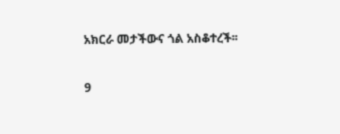አክርራ መታችውና ጎል አስቆተረች፡፡

9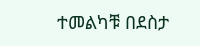ተመልካቹ በደስታ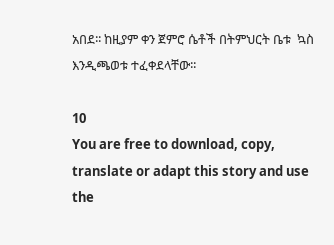አበደ፡፡ ከዚያም ቀን ጀምሮ ሴቶች በትምህርት ቤቱ  ኳስ እንዲጫወቱ ተፈቀደላቸው፡፡

10
You are free to download, copy, translate or adapt this story and use the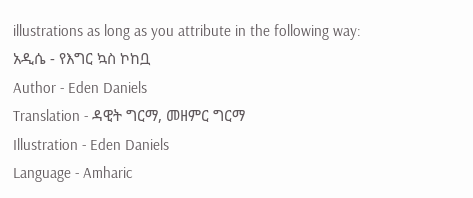illustrations as long as you attribute in the following way:
አዲሴ - የእግር ኳስ ኮከቧ
Author - Eden Daniels
Translation - ዳዊት ግርማ, መዘምር ግርማ
Illustration - Eden Daniels
Language - Amharic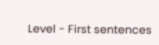Level - First sentences